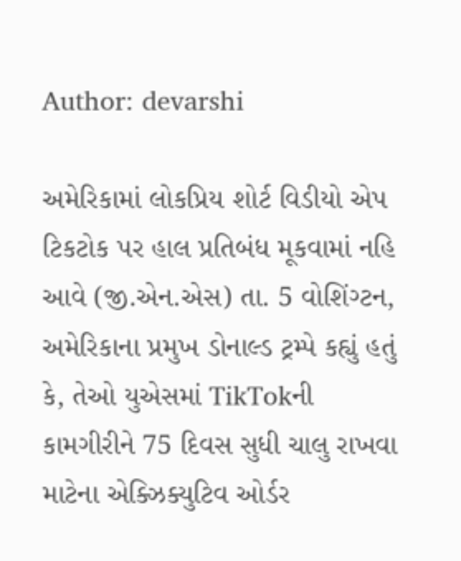Author: devarshi

અમેરિકામાં લોકપ્રિય શોર્ટ વિડીયો એપ ટિકટોક પર હાલ પ્રતિબંધ મૂકવામાં નહિ આવે (જી.એન.એસ) તા. 5 વોશિંગ્ટન, અમેરિકાના પ્રમુખ ડોનાલ્ડ ટ્રમ્પે કહ્યું હતું કે, તેઓ યુએસમાં TikTokની કામગીરીને 75 દિવસ સુધી ચાલુ રાખવા માટેના એક્ઝિક્યુટિવ ઓર્ડર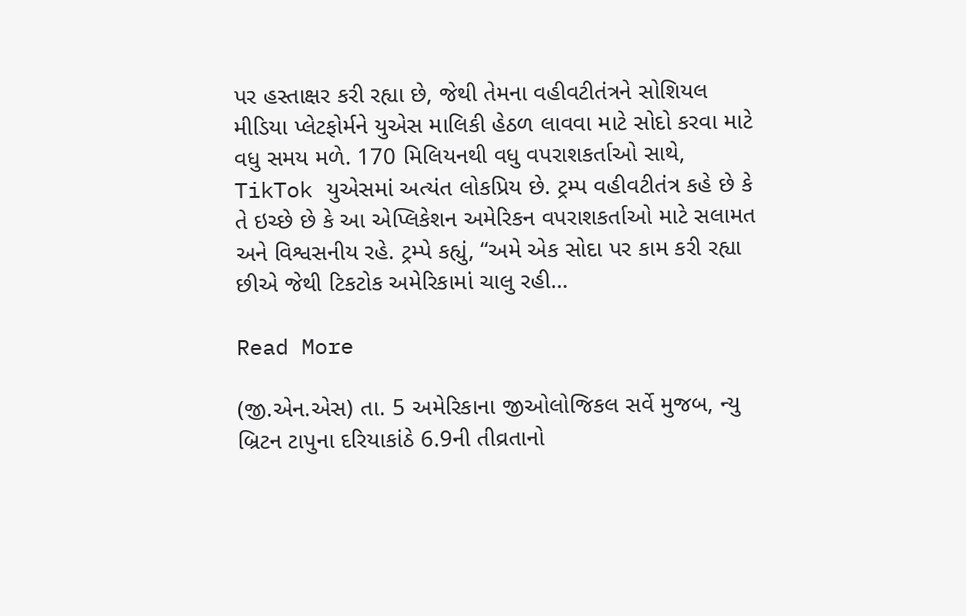પર હસ્તાક્ષર કરી રહ્યા છે, જેથી તેમના વહીવટીતંત્રને સોશિયલ મીડિયા પ્લેટફોર્મને યુએસ માલિકી હેઠળ લાવવા માટે સોદો કરવા માટે વધુ સમય મળે. 170 મિલિયનથી વધુ વપરાશકર્તાઓ સાથે, TikTok યુએસમાં અત્યંત લોકપ્રિય છે. ટ્રમ્પ વહીવટીતંત્ર કહે છે કે તે ઇચ્છે છે કે આ એપ્લિકેશન અમેરિકન વપરાશકર્તાઓ માટે સલામત અને વિશ્વસનીય રહે. ટ્રમ્પે કહ્યું, “અમે એક સોદા પર કામ કરી રહ્યા છીએ જેથી ટિકટોક અમેરિકામાં ચાલુ રહી…

Read More

(જી.એન.એસ) તા. 5 અમેરિકાના જીઓલોજિકલ સર્વે મુજબ, ન્યુ બ્રિટન ટાપુના દરિયાકાંઠે 6.9ની તીવ્રતાનો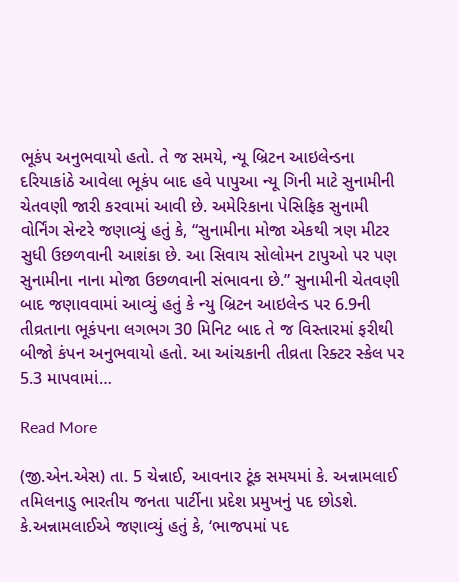ભૂકંપ અનુભવાયો હતો. તે જ સમયે, ન્યૂ બ્રિટન આઇલેન્ડના દરિયાકાંઠે આવેલા ભૂકંપ બાદ હવે પાપુઆ ન્યૂ ગિની માટે સુનામીની ચેતવણી જારી કરવામાં આવી છે. અમેરિકાના પેસિફિક સુનામી વોર્નિંગ સેન્ટરે જણાવ્યું હતું કે, “સુનામીના મોજા એકથી ત્રણ મીટર સુધી ઉછળવાની આશંકા છે. આ સિવાય સોલોમન ટાપુઓ પર પણ સુનામીના નાના મોજા ઉછળવાની સંભાવના છે.” સુનામીની ચેતવણી બાદ જણાવવામાં આવ્યું હતું કે ન્યુ બ્રિટન આઇલેન્ડ પર 6.9ની તીવ્રતાના ભૂકંપના લગભગ 30 મિનિટ બાદ તે જ વિસ્તારમાં ફરીથી બીજો કંપન અનુભવાયો હતો. આ આંચકાની તીવ્રતા રિક્ટર સ્કેલ પર 5.3 માપવામાં…

Read More

(જી.એન.એસ) તા. 5 ચેન્નાઈ, આવનાર ટૂંક સમયમાં કે. અન્નામલાઈ તમિલનાડુ ભારતીય જનતા પાર્ટીના પ્રદેશ પ્રમુખનું પદ છોડશે. કે.અન્નામલાઈએ જણાવ્યું હતું કે, ‘ભાજપમાં પદ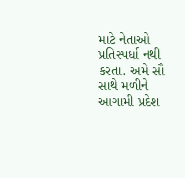માટે નેતાઓ પ્રતિસ્પર્ધા નથી કરતા. અમે સૌ સાથે મળીને આગામી પ્રદેશ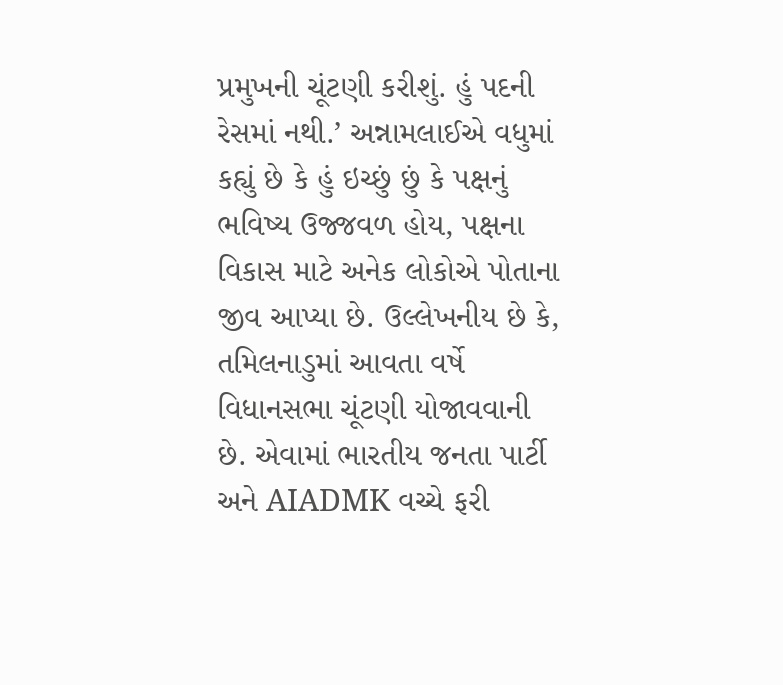પ્રમુખની ચૂંટણી કરીશું. હું પદની રેસમાં નથી.’ અન્નામલાઈએ વધુમાં કહ્યું છે કે હું ઇચ્છું છું કે પક્ષનું ભવિષ્ય ઉજ્જવળ હોય, પક્ષના વિકાસ માટે અનેક લોકોએ પોતાના જીવ આપ્યા છે. ઉલ્લેખનીય છે કે, તમિલનાડુમાં આવતા વર્ષે વિધાનસભા ચૂંટણી યોજાવવાની છે. એવામાં ભારતીય જનતા પાર્ટી અને AIADMK વચ્ચે ફરી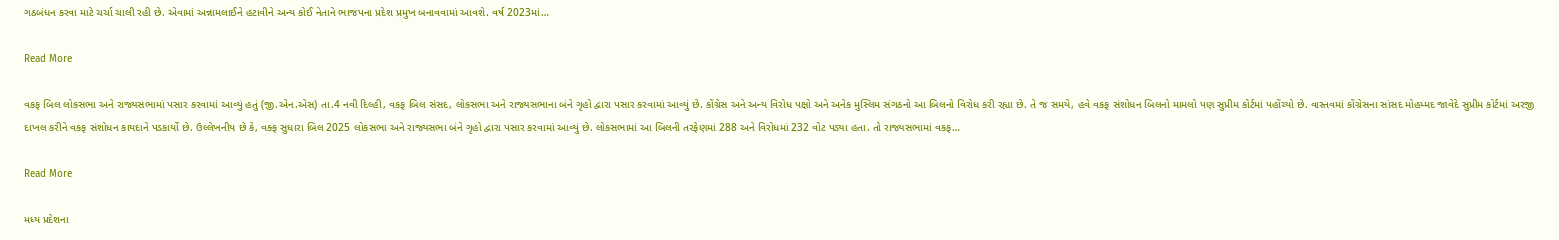ગઠબંધન કરવા માટે ચર્ચા ચાલી રહી છે. એવામાં અન્નામલાઈને હટાવીને અન્ય કોઈ નેતાને ભાજપના પ્રદેશ પ્રમુખ બનાવવામાં આવશે. વર્ષ 2023માં…

Read More

વકફ બિલ લોકસભા અને રાજ્યસભામાં પસાર કરવામાં આવ્યું હતું (જી.એન.એસ) તા.4 નવી દિલ્હી, વકફ બિલ સંસદ, લોકસભા અને રાજ્યસભાના બંને ગૃહો દ્વારા પસાર કરવામાં આવ્યું છે. કોંગ્રેસ અને અન્ય વિરોધ પક્ષો અને અનેક મુસ્લિમ સંગઠનો આ બિલનો વિરોધ કરી રહ્યા છે. તે જ સમયે, હવે વકફ સંશોધન બિલનો મામલો પણ સુપ્રીમ કોર્ટમાં પહોંચ્યો છે. વાસ્તવમાં કોંગ્રેસના સાંસદ મોહમ્મદ જાવેદે સુપ્રીમ કોર્ટમાં અરજી દાખલ કરીને વકફ સંશોધન કાયદાને પડકાર્યો છે. ઉલ્લેખનીય છે કે, વક્ફ સુધારા બિલ 2025 લોકસભા અને રાજ્યસભા બંને ગૃહો દ્વારા પસાર કરવામાં આવ્યું છે. લોકસભામાં આ બિલની તરફેણમાં 288 અને વિરોધમાં 232 વોટ પડ્યા હતા. તો રાજ્યસભામાં વકફ…

Read More

મધ્ય પ્રદેશના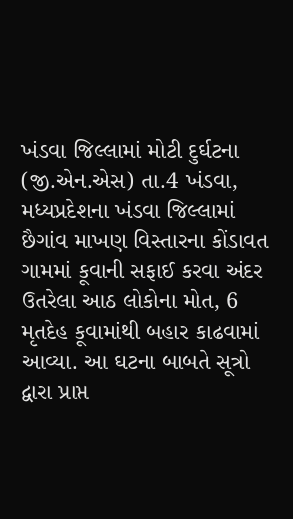ખંડવા જિલ્લામાં મોટી દુર્ઘટના (જી.એન.એસ) તા.4 ખંડવા, મધ્યપ્રદેશના ખંડવા જિલ્લામાં છૈગાંવ માખણ વિસ્તારના કોંડાવત ગામમાં કૂવાની સફાઈ કરવા અંદર ઉતરેલા આઠ લોકોના મોત, 6 મૃતદેહ કૂવામાંથી બહાર કાઢવામાં આવ્યા. આ ઘટના બાબતે સૂત્રો દ્વારા પ્રાપ્ત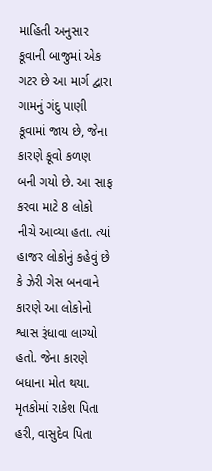માહિતી અનુસાર કૂવાની બાજુમાં એક ગટર છે આ માર્ગ દ્વારા ગામનું ગંદુ પાણી કૂવામાં જાય છે, જેના કારણે કૂવો કળણ બની ગયો છે. આ સાફ કરવા માટે 8 લોકો નીચે આવ્યા હતા. ત્યાં હાજર લોકોનું કહેવું છે કે ઝેરી ગેસ બનવાને કારણે આ લોકોનો શ્વાસ રૂંધાવા લાગ્યો હતો. જેના કારણે બધાના મોત થયા. મૃતકોમાં રાકેશ પિતા હરી, વાસુદેવ પિતા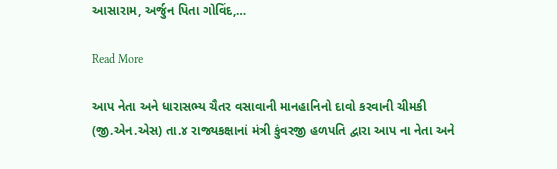આસારામ, અર્જુન પિતા ગોવિંદ,…

Read More

આપ નેતા અને ધારાસભ્ય ચૈતર વસાવાની માનહાનિનો દાવો કરવાની ચીમકી (જી.એન.એસ) તા.૪ રાજ્યકક્ષાનાં મંત્રી કુંવરજી હળપતિ દ્વારા આપ ના નેતા અને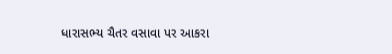ધારાસભ્ય ચૈતર વસાવા પર આકરા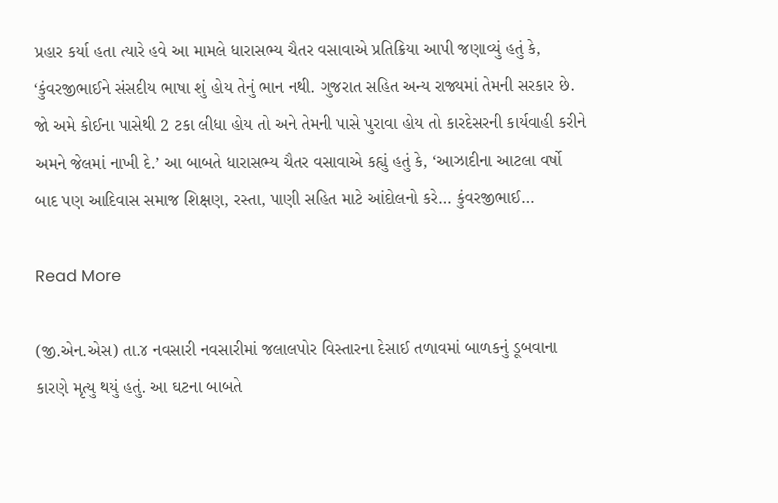પ્રહાર કર્યા હતા ત્યારે હવે આ મામલે ધારાસભ્ય ચૈતર વસાવાએ પ્રતિક્રિયા આપી જણાવ્યું હતું કે, ‘કુંવરજીભાઈને સંસદીય ભાષા શું હોય તેનું ભાન નથી. ગુજરાત સહિત અન્ય રાજ્યમાં તેમની સરકાર છે. જો અમે કોઈના પાસેથી 2 ટકા લીધા હોય તો અને તેમની પાસે પુરાવા હોય તો કારદેસરની કાર્યવાહી કરીને અમને જેલમાં નાખી દે.’ આ બાબતે ધારાસભ્ય ચૈતર વસાવાએ કહ્યું હતું કે, ‘આઝાદીના આટલા વર્ષો બાદ પણ આદિવાસ સમાજ શિક્ષણ, રસ્તા, પાણી સહિત માટે આંદોલનો કરે… કુંવરજીભાઈ…

Read More

(જી.એન.એસ) તા.૪ નવસારી નવસારીમાં જલાલપોર વિસ્તારના દેસાઈ તળાવમાં બાળકનું ડૂબવાના કારણે મૃત્યુ થયું હતું. આ ઘટના બાબતે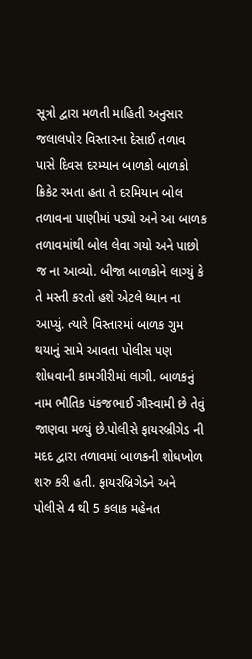સૂત્રો દ્વારા મળતી માહિતી અનુસાર જલાલપોર વિસ્તારના દેસાઈ તળાવ પાસે દિવસ દરમ્યાન બાળકો બાળકો ક્રિકેટ રમતા હતા તે દરમિયાન બોલ તળાવના પાણીમાં પડ્યો અને આ બાળક તળાવમાંથી બોલ લેવા ગયો અને પાછો જ ના આવ્યો. બીજા બાળકોને લાગ્યું કે તે મસ્તી કરતો હશે એટલે ધ્યાન ના આપ્યું. ત્યારે વિસ્તારમાં બાળક ગુમ થયાનું સામે આવતા પોલીસ પણ શોધવાની કામગીરીમાં લાગી. બાળકનું નામ ભૌતિક પંકજભાઈ ગૌસ્વામી છે તેવું જાણવા મળ્યું છે.પોલીસે ફાયરબ્રીગેડ ની મદદ દ્વારા તળાવમાં બાળકની શોધખોળ શરુ કરી હતી. ફાયરબ્રિગેડને અને પોલીસે 4 થી 5 કલાક મહેનત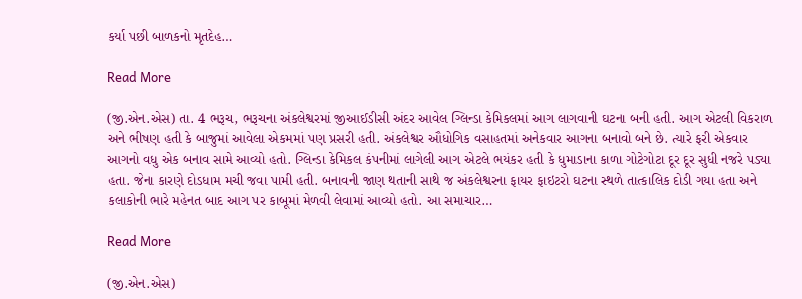કર્યા પછી બાળકનો મૃતદેહ…

Read More

(જી.એન.એસ) તા. 4 ભરૂચ, ભરૂચના અંકલેશ્વરમાં જીઆઈડીસી અંદર આવેલ ગ્લિન્ડા કેમિકલમાં આગ લાગવાની ઘટના બની હતી. આગ એટલી વિકરાળ અને ભીષણ હતી કે બાજુમાં આવેલા એકમમાં પણ પ્રસરી હતી. અંકલેશ્વર ઔધોગિક વસાહતમાં અનેકવાર આગના બનાવો બને છે. ત્યારે ફરી એકવાર આગનો વધુ એક બનાવ સામે આવ્યો હતો. ગ્લિન્ડા કેમિકલ કંપનીમાં લાગેલી આગ એટલે ભયંકર હતી કે ધુમાડાના કાળા ગોટેગોટા દૂર દૂર સુધી નજરે પડ્યા હતા. જેના કારણે દોડધામ મચી જવા પામી હતી. બનાવની જાણ થતાની સાથે જ અંકલેશ્વરના ફાયર ફાઇટરો ઘટના સ્થળે તાત્કાલિક દોડી ગયા હતા અને કલાકોની ભારે મહેનત બાદ આગ પર કાબૂમાં મેળવી લેવામાં આવ્યો હતો. આ સમાચાર…

Read More

(જી.એન.એસ)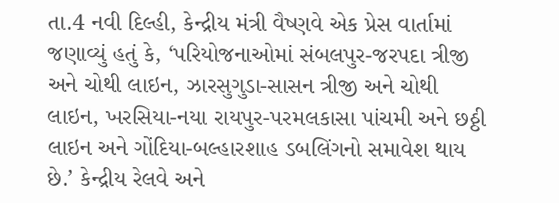તા.4 નવી દિલ્હી, કેન્દ્રીય મંત્રી વૈષ્ણવે એક પ્રેસ વાર્તામાં જણાવ્યું હતું કે, ‘પરિયોજનાઓમાં સંબલપુર-જરપદા ત્રીજી અને ચોથી લાઇન, ઝારસુગુડા-સાસન ત્રીજી અને ચોથી લાઇન, ખરસિયા-નયા રાયપુર-પરમલકાસા પાંચમી અને છઠ્ઠી લાઇન અને ગોંદિયા-બલ્હારશાહ ડબલિંગનો સમાવેશ થાય છે.’ કેન્દ્રીય રેલવે અને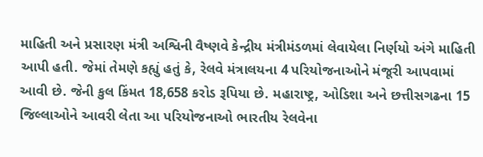માહિતી અને પ્રસારણ મંત્રી અશ્વિની વૈષ્ણવે કેન્દ્રીય મંત્રીમંડળમાં લેવાયેલા નિર્ણયો અંગે માહિતી આપી હતી. જેમાં તેમણે કહ્યું હતું કે, રેલવે મંત્રાલયના 4 પરિયોજનાઓને મંજૂરી આપવામાં આવી છે. જેની કુલ કિંમત 18,658 કરોડ રૂપિયા છે. મહારાષ્ટ્ર, ઓડિશા અને છત્તીસગઢના 15 જિલ્લાઓને આવરી લેતા આ પરિયોજનાઓ ભારતીય રેલવેના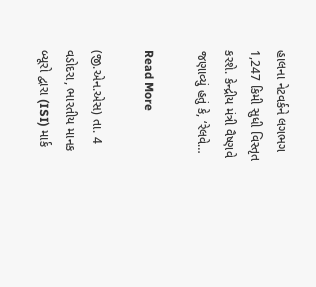હાલના નેટવર્કને લગભગ 1,247 કિમી સુધી વિસ્તૃત કરશે. કેન્દ્રીય મંત્રી વૈષ્ણવે જણાવ્યું હતું કે, ‘રેલવે…

Read More

(જી.એન.એસ) તા. 4 વડોદરા, ભારતીય માનક બ્યૂરો દ્વારા (ISI) માર્ક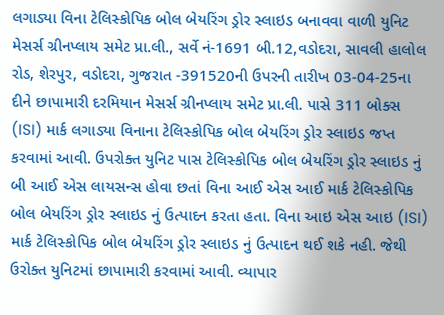લગાડ્યા વિના ટેલિસ્કોપિક બોલ બેયરિંગ ડ્રોર સ્લાઇડ બનાવવા વાળી યુનિટ મેસર્સ ગ્રીનપ્લાય સમેટ પ્રા.લી., સર્વે નં-1691 બી.12,વડોદરા, સાવલી હાલોલ રોડ, શેરપુર, વડોદરા, ગુજરાત -391520ની ઉપરની તારીખ 03-04-25ના દીને છાપામારી દરમિયાન મેસર્સ ગ્રીનપ્લાય સમેટ પ્રા.લી. પાસે 311 બોક્સ (ISI) માર્ક લગાડ્યા વિનાના ટેલિસ્કોપિક બોલ બેયરિંગ ડ્રોર સ્લાઇડ જપ્ત કરવામાં આવી. ઉપરોક્‍ત યુનિટ પાસ ટેલિસ્કોપિક બોલ બેયરિંગ ડ્રોર સ્લાઇડ નું બી આઈ એસ લાયસન્‍સ હોવા છતાં વિના આઈ એસ આઈ માર્ક ટેલિસ્કોપિક બોલ બેયરિંગ ડ્રોર સ્લાઇડ નું ઉત્‍પાદન કરતા હતા. વિના આઇ એસ આઇ (ISI) માર્ક ટેલિસ્કોપિક બોલ બેયરિંગ ડ્રોર સ્લાઇડ નું ઉત્પાદન થઈ શકે નહી. જેથી ઉરોક્ત યુનિટમાં છાપામારી કરવામાં આવી. વ્યાપાર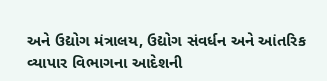અને ઉદ્યોગ મંત્રાલય, ઉદ્યોગ સંવર્ધન અને આંતરિક વ્યાપાર વિભાગના આદેશની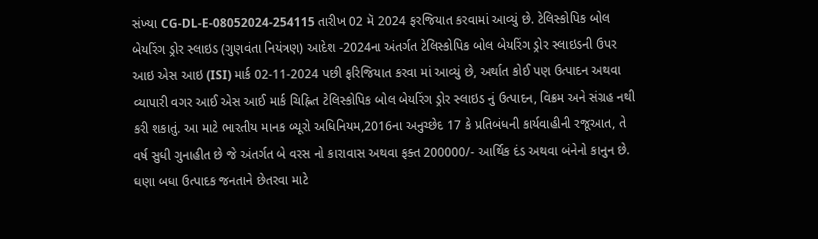સંખ્યા CG-DL-E-08052024-254115 તારીખ 02 મૅ 2024 ફરજિયાત કરવામાં આવ્યું છે. ટેલિસ્કોપિક બોલ બેયરિંગ ડ્રોર સ્લાઇડ (ગુણવંતા નિયંત્રણ) આદેશ -2024ના અંતર્ગત ટેલિસ્કોપિક બોલ બેયરિંગ ડ્રોર સ્લાઇડની ઉપર આઇ એસ આઇ (ISI) માર્ક 02-11-2024 પછી ફરિજિયાત કરવા માં આવ્યું છે, અર્થાત કોઈ પણ ઉત્પાદન અથવા વ્યાપારી વગર આઈ એસ આઈ માર્ક ચિહ્નિત ટેલિસ્કોપિક બોલ બેયરિંગ ડ્રોર સ્લાઇડ નું ઉત્પાદન, વિક્રમ અને સંગ્રહ નથી કરી શકાતું. આ માટે ભારતીય માનક બ્યૂરો અધિનિયમ,2016ના અનુચ્છેદ 17 કે પ્રતિબંધની કાર્યવાહીની રજૂઆત, તે વર્ષ સુધી ગુનાહીત છે જે અંતર્ગત બે વરસ નો કારાવાસ અથવા ફક્ત 200000/- આર્થિક દંડ અથવા બંનેનો કાનુન છે. ઘણા બધા ઉત્પાદક જનતાને છેતરવા માટે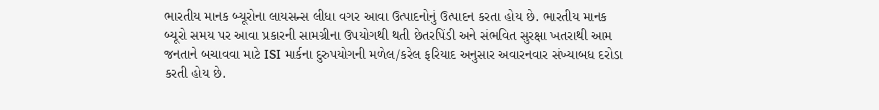ભારતીય માનક બ્યૂરોના લાયસન્સ લીધા વગર આવા ઉત્પાદનોનું ઉત્પાદન કરતા હોય છે. ભારતીય માનક બ્યૂરો સમય પર આવા પ્રકારની સામગ્રીના ઉપયોગથી થતી છેતરપિંડી અને સંભવિત સુરક્ષા ખતરાથી આમ જનતાને બચાવવા માટે ISI માર્કના દુરુપયોગની મળેલ/કરેલ ફરિયાદ અનુસાર અવારનવાર સંખ્યાબધ દરોડા કરતી હોય છે.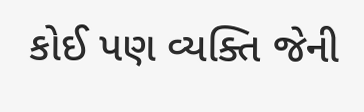કોઈ પણ વ્યક્તિ જેની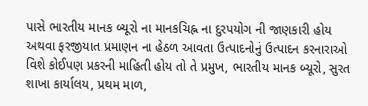પાસે ભારતીય માનક બ્યૂરો ના માનકચિહ્ન ના દુરપયોગ ની જાણકારી હોય અથવા ફરજીયાત પ્રમાણન ના હેઠળ આવતા ઉત્પાદનોનું ઉત્પાદન કરનારાઓ વિશે કોઈપણ પ્રકરની માહિતી હોય તો તે પ્રમુખ, ભારતીય માનક બ્યૂરો, સુરત શાખા કાર્યાલય, પ્રથમ માળ,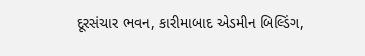દૂરસંચાર ભવન, કારીમાબાદ એડમીન બિલ્ડિંગ,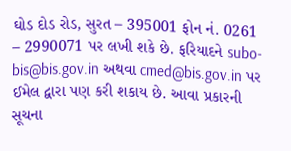ઘોડ દોડ રોડ, સુરત – 395001 ફોન નં. 0261 – 2990071 પર લખી શકે છે. ફરિયાદને subo-bis@bis.gov.in અથવા cmed@bis.gov.in પર ઈમેલ દ્વારા પણ કરી શકાય છે. આવા પ્રકારની સૂચના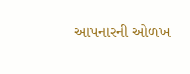આપનારની ઓળખ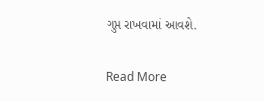ગુપ્ત રાખવામાં આવશે.

Read More